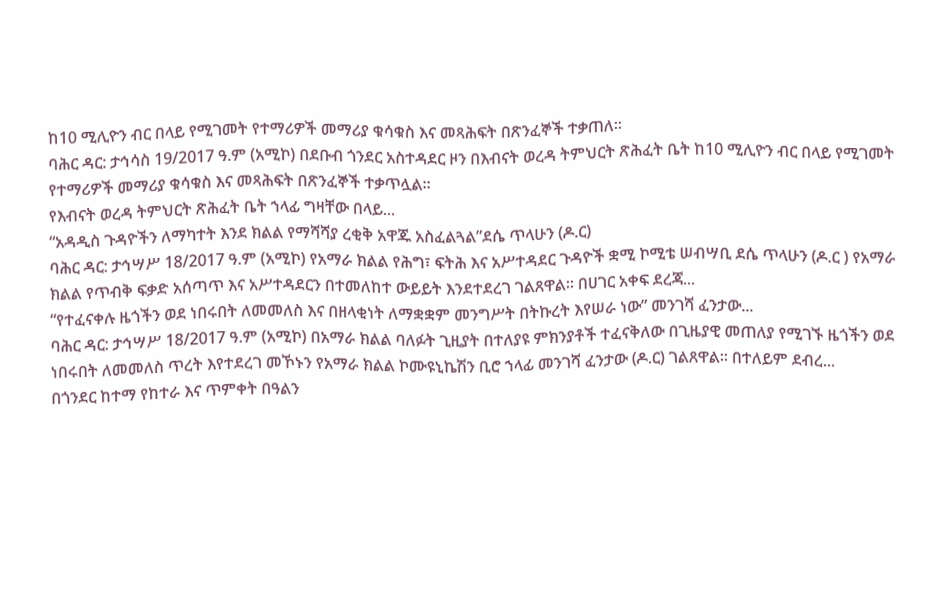ከ10 ሚሊዮን ብር በላይ የሚገመት የተማሪዎች መማሪያ ቁሳቁስ እና መጻሕፍት በጽንፈኞች ተቃጠለ።
ባሕር ዳር: ታኅሳስ 19/2017 ዓ.ም (አሚኮ) በደቡብ ጎንደር አስተዳደር ዞን በእብናት ወረዳ ትምህርት ጽሕፈት ቤት ከ10 ሚሊዮን ብር በላይ የሚገመት የተማሪዎች መማሪያ ቁሳቁስ እና መጻሕፍት በጽንፈኞች ተቃጥሏል።
የእብናት ወረዳ ትምህርት ጽሕፈት ቤት ኀላፊ ግዛቸው በላይ...
“አዳዲስ ጉዳዮችን ለማካተት እንደ ክልል የማሻሻያ ረቂቅ አዋጁ አስፈልጓል”ደሴ ጥላሁን (ዶ.ር)
ባሕር ዳር: ታኅሣሥ 18/2017 ዓ.ም (አሚኮ) የአማራ ክልል የሕግ፣ ፍትሕ እና አሥተዳደር ጉዳዮች ቋሚ ኮሚቴ ሠብሣቢ ደሴ ጥላሁን (ዶ.ር ) የአማራ ክልል የጥብቅ ፍቃድ አሰጣጥ እና አሥተዳደርን በተመለከተ ውይይት እንደተደረገ ገልጸዋል። በሀገር አቀፍ ደረጃ...
“የተፈናቀሉ ዜጎችን ወደ ነበሩበት ለመመለስ እና በዘላቂነት ለማቋቋም መንግሥት በትኩረት እየሠራ ነው” መንገሻ ፈንታው...
ባሕር ዳር: ታኅሣሥ 18/2017 ዓ.ም (አሚኮ) በአማራ ክልል ባለፉት ጊዚያት በተለያዩ ምክንያቶች ተፈናቅለው በጊዜያዊ መጠለያ የሚገኙ ዜጎችን ወደ ነበሩበት ለመመለስ ጥረት እየተደረገ መኾኑን የአማራ ክልል ኮሙዩኒኬሽን ቢሮ ኀላፊ መንገሻ ፈንታው (ዶ.ር) ገልጸዋል፡፡ በተለይም ደብረ...
በጎንደር ከተማ የከተራ እና ጥምቀት በዓልን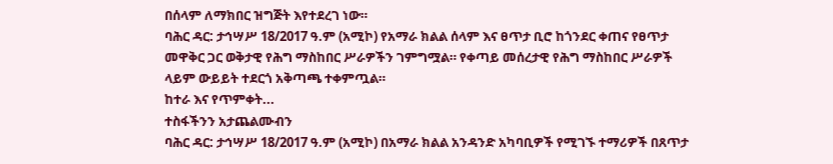በሰላም ለማክበር ዝግጅት እየተደረገ ነው።
ባሕር ዳር: ታኅሣሥ 18/2017 ዓ.ም (አሚኮ) የአማራ ክልል ሰላም እና ፀጥታ ቢሮ ከጎንደር ቀጠና የፀጥታ መዋቅር ጋር ወቅታዊ የሕግ ማስከበር ሥራዎችን ገምግሟል። የቀጣይ መሰረታዊ የሕግ ማስከበር ሥራዎች ላይም ውይይት ተደርጎ አቅጣጫ ተቀምጧል።
ከተራ እና የጥምቀት...
ተስፋችንን አታጨልሙብን
ባሕር ዳር: ታኅሣሥ 18/2017 ዓ.ም (አሚኮ) በአማራ ክልል አንዳንድ አካባቢዎች የሚገኙ ተማሪዎች በጸጥታ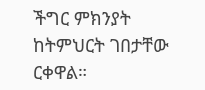ችግር ምክንያት ከትምህርት ገበታቸው ርቀዋል።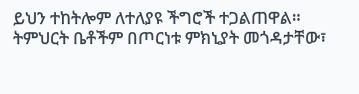ይህን ተከትሎም ለተለያዩ ችግሮች ተጋልጠዋል። ትምህርት ቤቶችም በጦርነቱ ምክኒያት መጎዳታቸው፣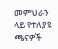መምህራን ላይ የተለያዩ ጫናዎች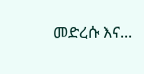መድረሱ እና...